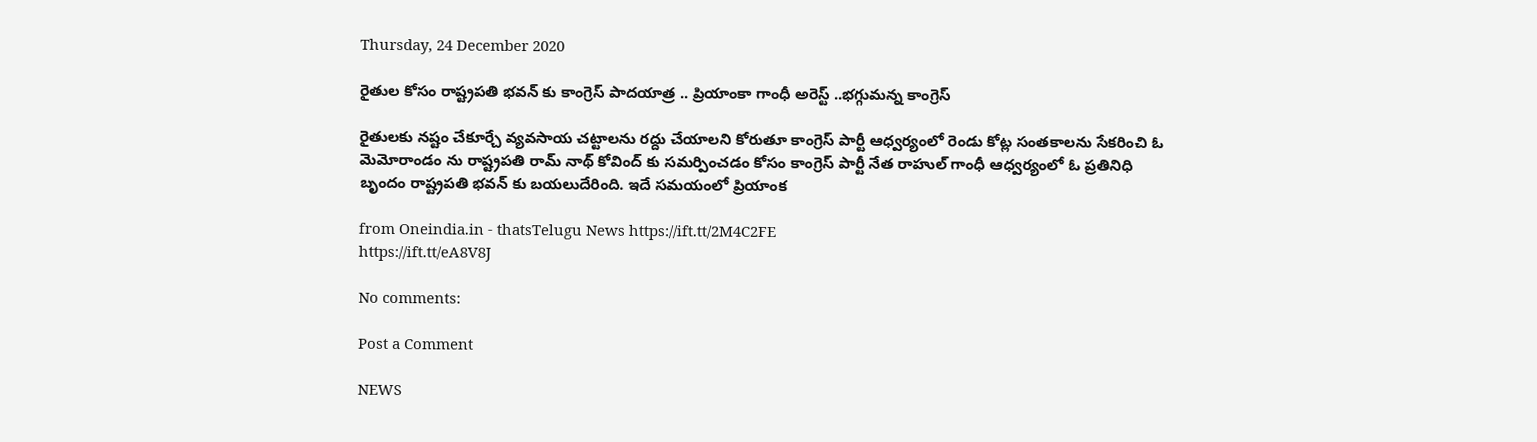Thursday, 24 December 2020

రైతుల కోసం రాష్ట్రపతి భవన్ కు కాంగ్రెస్ పాదయాత్ర .. ప్రియాంకా గాంధీ అరెస్ట్ ..భగ్గుమన్న కాంగ్రెస్

రైతులకు నష్టం చేకూర్చే వ్యవసాయ చట్టాలను రద్దు చేయాలని కోరుతూ కాంగ్రెస్ పార్టీ ఆధ్వర్యంలో రెండు కోట్ల సంతకాలను సేకరించి ఓ మెమోరాండం ను రాష్ట్రపతి రామ్ నాథ్ కోవింద్ కు సమర్పించడం కోసం కాంగ్రెస్ పార్టీ నేత రాహుల్ గాంధీ ఆధ్వర్యంలో ఓ ప్రతినిధి బృందం రాష్ట్రపతి భవన్ కు బయలుదేరింది. ఇదే సమయంలో ప్రియాంక

from Oneindia.in - thatsTelugu News https://ift.tt/2M4C2FE
https://ift.tt/eA8V8J

No comments:

Post a Comment

NEWS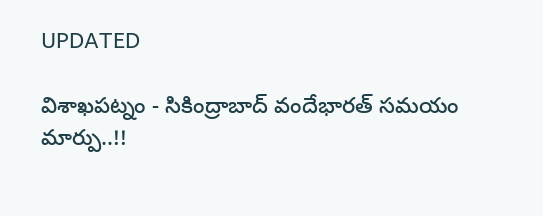UPDATED

విశాఖపట్నం - సికింద్రాబాద్ వందేభారత్ సమయం మార్పు..!!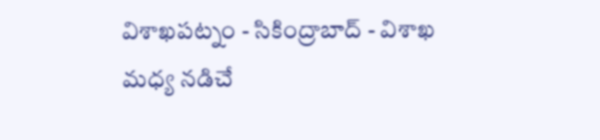విశాఖపట్నం - సికింద్రాబాద్ - విశాఖ మధ్య నడిచే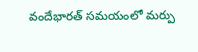వందేభారత్ సమయంలో మర్పు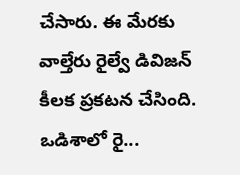చేసారు. ఈ మేరకు వాల్తేరు రైల్వే డివిజన్ కీలక ప్రకటన చేసింది. ఒడిశాలో రై...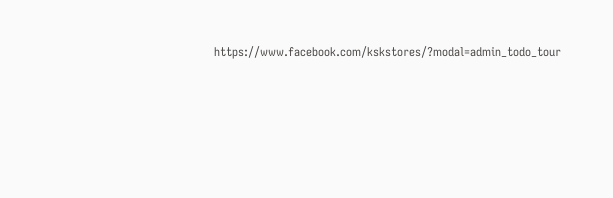https://www.facebook.com/kskstores/?modal=admin_todo_tour